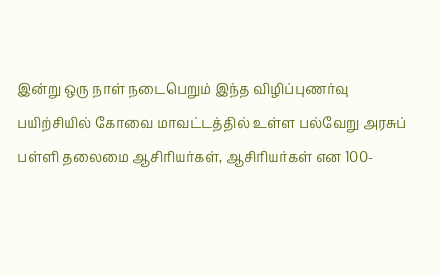இன்று ஒரு நாள் நடைபெறும் இந்த விழிப்புணர்வு பயிற்சியில் கோவை மாவட்டத்தில் உள்ள பல்வேறு அரசுப் பள்ளி தலைமை ஆசிரியர்கள், ஆசிரியர்கள் என 100-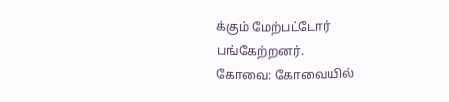க்கும் மேற்பட்டோர் பங்கேற்றனர்.
கோவை: கோவையில்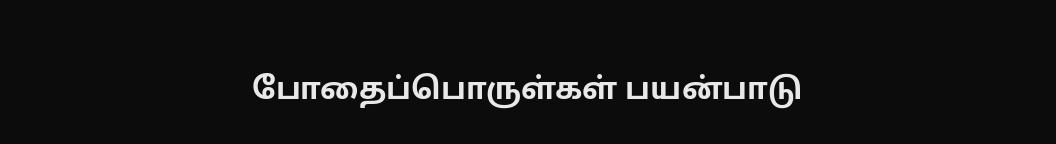போதைப்பொருள்கள் பயன்பாடு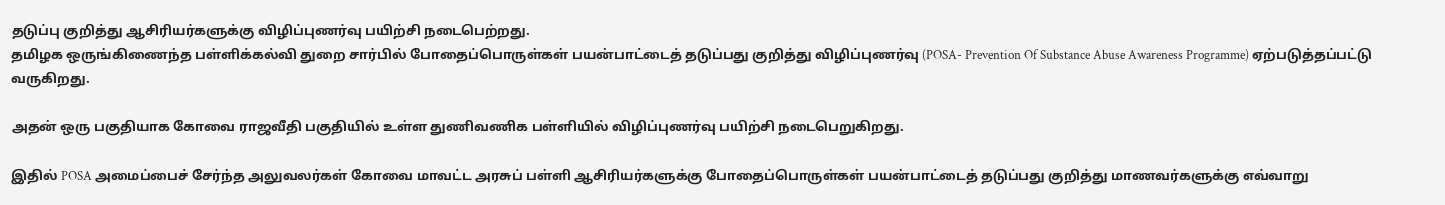தடுப்பு குறித்து ஆசிரியர்களுக்கு விழிப்புணர்வு பயிற்சி நடைபெற்றது.
தமிழக ஒருங்கிணைந்த பள்ளிக்கல்வி துறை சார்பில் போதைப்பொருள்கள் பயன்பாட்டைத் தடுப்பது குறித்து விழிப்புணர்வு (POSA- Prevention Of Substance Abuse Awareness Programme) ஏற்படுத்தப்பட்டு வருகிறது.

அதன் ஒரு பகுதியாக கோவை ராஜவீதி பகுதியில் உள்ள துணிவணிக பள்ளியில் விழிப்புணர்வு பயிற்சி நடைபெறுகிறது.

இதில் POSA அமைப்பைச் சேர்ந்த அலுவலர்கள் கோவை மாவட்ட அரசுப் பள்ளி ஆசிரியர்களுக்கு போதைப்பொருள்கள் பயன்பாட்டைத் தடுப்பது குறித்து மாணவர்களுக்கு எவ்வாறு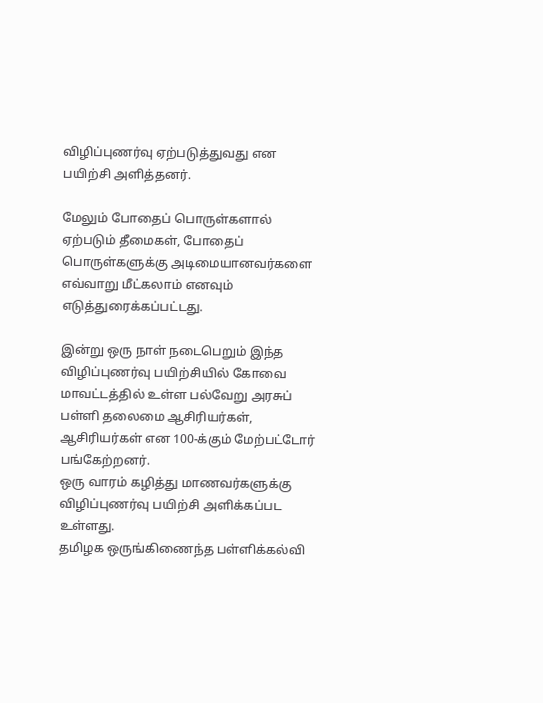விழிப்புணர்வு ஏற்படுத்துவது என பயிற்சி அளித்தனர்.

மேலும் போதைப் பொருள்களால் ஏற்படும் தீமைகள், போதைப் பொருள்களுக்கு அடிமையானவர்களை எவ்வாறு மீட்கலாம் எனவும் எடுத்துரைக்கப்பட்டது.

இன்று ஒரு நாள் நடைபெறும் இந்த விழிப்புணர்வு பயிற்சியில் கோவை மாவட்டத்தில் உள்ள பல்வேறு அரசுப் பள்ளி தலைமை ஆசிரியர்கள், ஆசிரியர்கள் என 100-க்கும் மேற்பட்டோர் பங்கேற்றனர்.
ஒரு வாரம் கழித்து மாணவர்களுக்கு விழிப்புணர்வு பயிற்சி அளிக்கப்பட உள்ளது.
தமிழக ஒருங்கிணைந்த பள்ளிக்கல்வி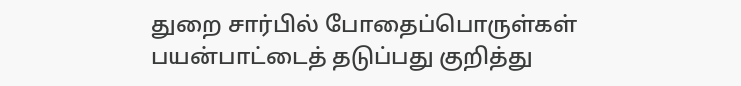துறை சார்பில் போதைப்பொருள்கள் பயன்பாட்டைத் தடுப்பது குறித்து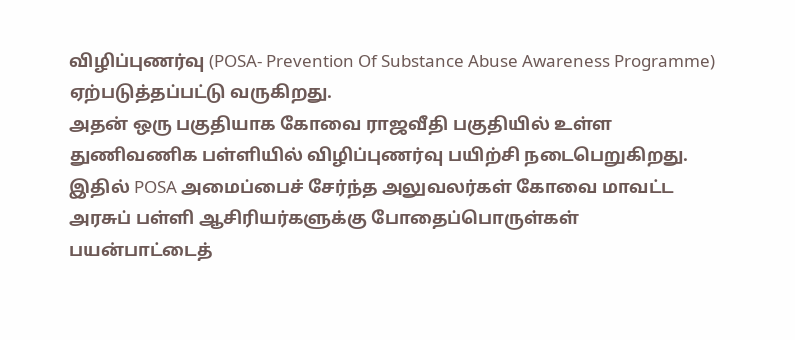விழிப்புணர்வு (POSA- Prevention Of Substance Abuse Awareness Programme) ஏற்படுத்தப்பட்டு வருகிறது.
அதன் ஒரு பகுதியாக கோவை ராஜவீதி பகுதியில் உள்ள துணிவணிக பள்ளியில் விழிப்புணர்வு பயிற்சி நடைபெறுகிறது.
இதில் POSA அமைப்பைச் சேர்ந்த அலுவலர்கள் கோவை மாவட்ட அரசுப் பள்ளி ஆசிரியர்களுக்கு போதைப்பொருள்கள் பயன்பாட்டைத்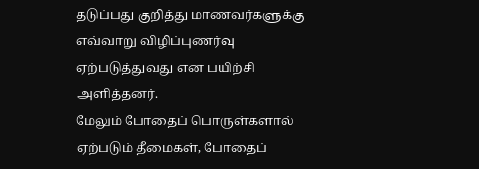தடுப்பது குறித்து மாணவர்களுக்கு எவ்வாறு விழிப்புணர்வு ஏற்படுத்துவது என பயிற்சி அளித்தனர்.
மேலும் போதைப் பொருள்களால் ஏற்படும் தீமைகள், போதைப்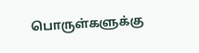பொருள்களுக்கு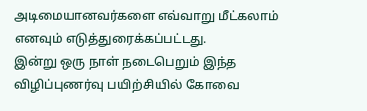அடிமையானவர்களை எவ்வாறு மீட்கலாம் எனவும் எடுத்துரைக்கப்பட்டது.
இன்று ஒரு நாள் நடைபெறும் இந்த விழிப்புணர்வு பயிற்சியில் கோவை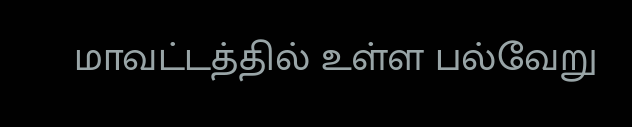மாவட்டத்தில் உள்ள பல்வேறு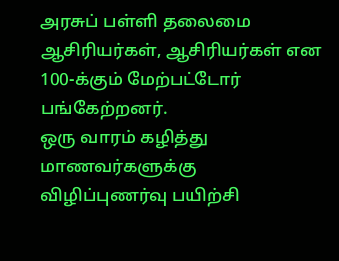அரசுப் பள்ளி தலைமை ஆசிரியர்கள், ஆசிரியர்கள் என 100-க்கும் மேற்பட்டோர் பங்கேற்றனர்.
ஒரு வாரம் கழித்து மாணவர்களுக்கு விழிப்புணர்வு பயிற்சி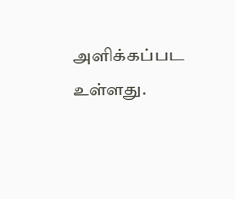அளிக்கப்பட உள்ளது.